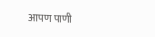आपण पाणी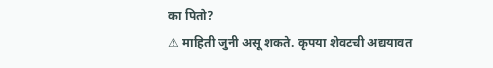का पितो?
⚠ माहिती जुनी असू शकते. कृपया शेवटची अद्ययावत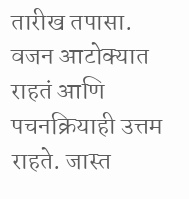तारीख तपासा.
वजन आटोक्यात राहतं आणि पचनक्रियाही उत्तम राहते. जास्त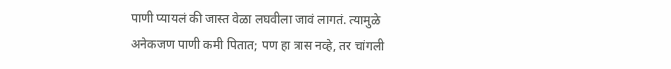पाणी प्यायलं की जास्त वेळा लघवीला जावं लागतं. त्यामुळे अनेकजण पाणी कमी पितात; पण हा त्रास नव्हे, तर चांगली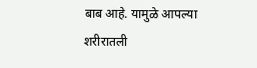बाब आहे. यामुळे आपल्या शरीरातली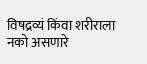विषद्रव्यं किंवा शरीराला नको असणारे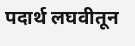पदार्थ लघवीतून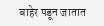बाहेर पडून जातात